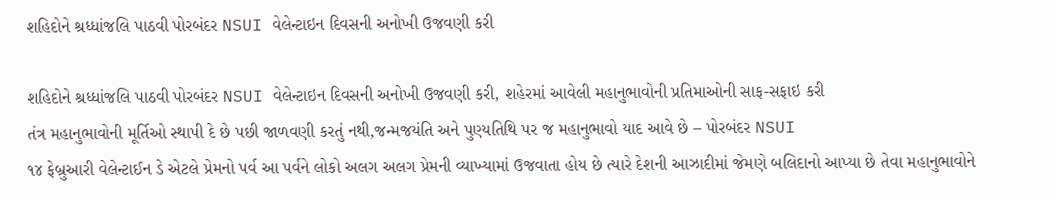શહિદોને શ્રધ્ધાંજલિ પાઠવી પોરબંદર NSUI વેલેન્ટાઇન દિવસની અનોખી ઉજવણી કરી

શહિદોને શ્રધ્ધાંજલિ પાઠવી પોરબંદર NSUI વેલેન્ટાઇન દિવસની અનોખી ઉજવણી કરી, શહેરમાં આવેલી મહાનુભાવોની પ્રતિમાઓની સાફ-સફાઇ કરી
તંત્ર મહાનુભાવોની મૂર્તિઓ સ્થાપી દે છે પછી જાળવણી કરતું નથી,જન્મજયંતિ અને પુણ્યતિથિ પર જ મહાનુભાવો યાદ આવે છે – પોરબંદર NSUI
૧૪ ફેબ્રુઆરી વેલેન્ટાઈન ડે એટલે પ્રેમનો પર્વ આ પર્વને લોકો અલગ અલગ પ્રેમની વ્યાખ્યામાં ઉજવાતા હોય છે ત્યારે દેશની આઝાદીમાં જેમણે બલિદાનો આપ્યા છે તેવા મહાનુભાવોને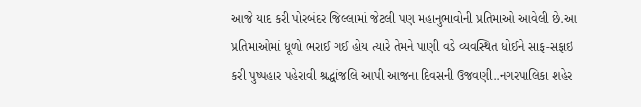આજે યાદ કરી પોરબંદર જિલ્લામાં જેટલી પણ મહાનુભાવોની પ્રતિમાઓ આવેલી છે.આ પ્રતિમાઓમાં ધૂળો ભરાઈ ગઈ હોય ત્યારે તેમને પાણી વડે વ્યવસ્થિત ધોઈને સાફ-સફાઇ કરી પુષ્પહાર પહેરાવી શ્રદ્ધાંજલિ આપી આજના દિવસની ઉજવણી..નગરપાલિકા શહેર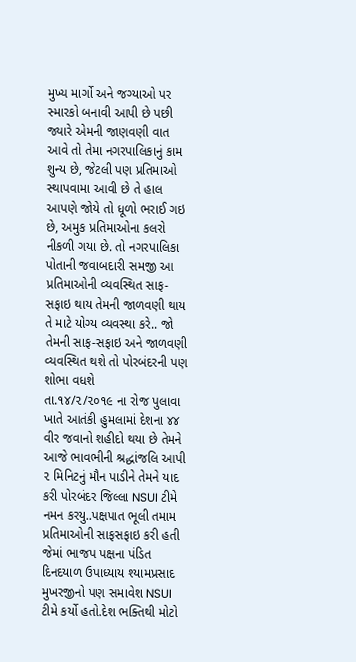મુખ્ય માર્ગો અને જગ્યાઓ પર સ્મારકો બનાવી આપી છે પછી જ્યારે એમની જાણવણી વાત આવે તો તેમા નગરપાલિકાનું કામ શુન્ય છે, જેટલી પણ પ્રતિમાઓ સ્થાપવામા આવી છે તે હાલ આપણે જોયે તો ધૂળો ભરાઈ ગઇ છે, અમુક પ્રતિમાઓના કલરો નીકળી ગયા છે. તો નગરપાલિકા પોતાની જવાબદારી સમજી આ પ્રતિમાઓની વ્યવસ્થિત સાફ-સફાઇ થાય તેમની જાળવણી થાય તે માટે યોગ્ય વ્યવસ્થા કરે.. જો તેમની સાફ-સફાઇ અને જાળવણી વ્યવસ્થિત થશે તો પોરબંદરની પણ શોભા વધશે
તા.૧૪/૨/૨૦૧૯ ના રોજ પુલાવા ખાતે આતંકી હુમલામાં દેશના ૪૪ વીર જવાનો શહીદો થયા છે તેમને આજે ભાવભીની શ્રદ્ધાંજલિ આપી ૨ મિનિટનું મૌન પાડીને તેમને યાદ કરી પોરબંદર જિલ્લા NSUI ટીમે નમન કરયુ..પક્ષપાત ભૂલી તમામ પ્રતિમાઓની સાફસફાઇ કરી હતી જેમાં ભાજપ પક્ષના પંડિત દિનદયાળ ઉપાધ્યાય શ્યામપ્રસાદ મુખરજીનો પણ સમાવેશ NSUI ટીમે કર્યો હતો.દેશ ભક્તિથી મોટો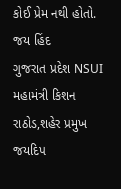કોઈ પ્રેમ નથી હોતો. જય હિંદ
ગુજરાત પ્રદેશ NSUI મહામંત્રી કિશન રાઠોડ,શહેર પ્રમુખ જયદિપ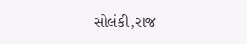સોલંકી,રાજ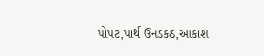પોપટ,પાર્થ ઉનડકઠ,આકાશ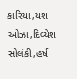કારિયા,યશ ઓઝા,દિવ્યેશ સોલંકી,હર્ષ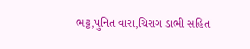ભટ્ટ,પુનિત વારા,ચિરાગ ડાભી સહિત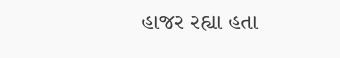હાજર રહ્યા હતા